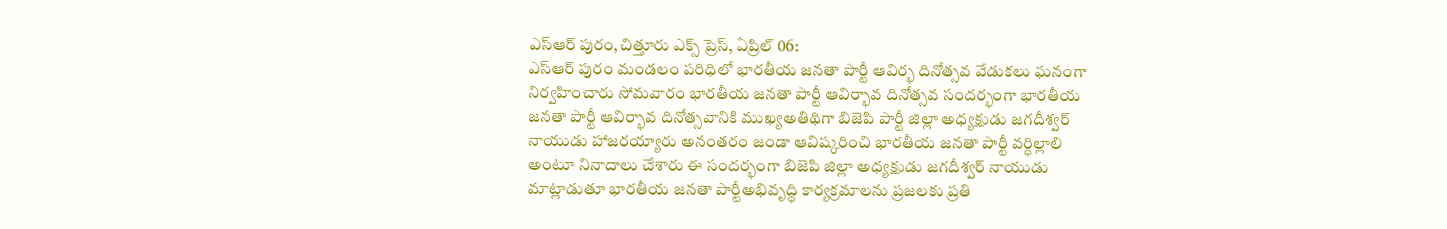ఎస్ఆర్ పురం,చిత్తూరు ఎక్స్ ప్రెస్, ఏప్రిల్ 06:
ఎస్ఆర్ పురం మండలం పరిధిలో భారతీయ జనతా పార్టీ ఆవిర్భ దినోత్సవ వేడుకలు ఘనంగా నిర్వహించారు సోమవారం భారతీయ జనతా పార్టీ ఆవిర్భావ దినోత్సవ సందర్భంగా భారతీయ జనతా పార్టీ ఆవిర్భావ దినోత్సవానికి ముఖ్యఅతిథిగా బిజెపి పార్టీ జిల్లా అధ్యక్షుడు జగదీశ్వర్ నాయుడు హాజరయ్యారు అనంతరం జండా ఆవిష్కరించి భారతీయ జనతా పార్టీ వర్ధిల్లాలి అంటూ నినాదాలు చేశారు ఈ సందర్భంగా బిజెపి జిల్లా అధ్యక్షుడు జగదీశ్వర్ నాయుడు మాట్లాడుతూ భారతీయ జనతా పార్టీఅభివృద్ధి కార్యక్రమాలను ప్రజలకు ప్రతి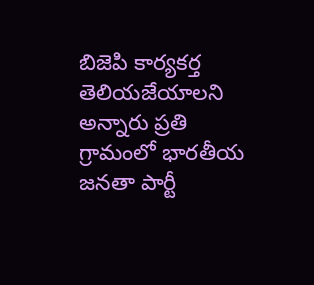బిజెపి కార్యకర్త తెలియజేయాలని అన్నారు ప్రతి గ్రామంలో భారతీయ జనతా పార్టీ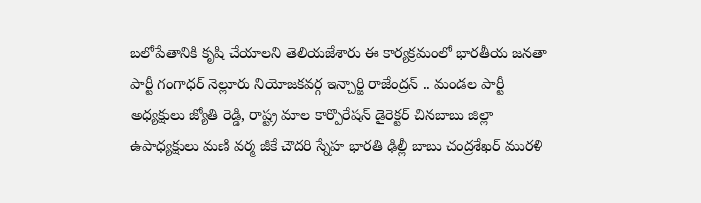బలోపేతానికి కృషి చేయాలని తెలియజేశారు ఈ కార్యక్రమంలో భారతీయ జనతా పార్టీ గంగాధర్ నెల్లూరు నియోజకవర్గ ఇన్చార్జి రాజేంద్రన్ .. మండల పార్టీ అధ్యక్షులు జ్యోతి రెడ్డి, రాష్ట్ర మాల కార్పొరేషన్ డైరెక్టర్ చినబాబు జిల్లా ఉపాధ్యక్షులు మణి వర్మ జీకే చౌదరి స్నేహ భారతి ఢిల్లీ బాబు చంద్రశేఖర్ మురళి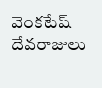వెంకటేష్ దేవరాజులు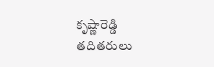కృష్ణారెడ్డి తదితరులు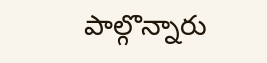పాల్గొన్నారు